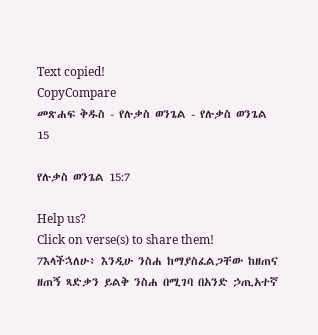Text copied!
CopyCompare
መጽሐፍ ቅዱስ - የሉቃስ ወንጌል - የሉቃስ ወንጌል 15

የሉቃስ ወንጌል 15:7

Help us?
Click on verse(s) to share them!
7እላችኋለሁ፥ እንዲሁ ንስሐ ከማያስፈልጋቸው ከዘጠና ዘጠኝ ጻድቃን ይልቅ ንስሐ በሚገባ በአንድ ኃጢአተኛ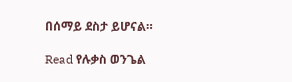በሰማይ ደስታ ይሆናል።

Read የሉቃስ ወንጌል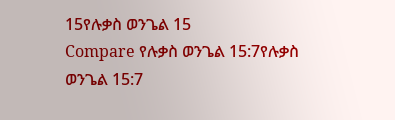15የሉቃስ ወንጌል 15
Compare የሉቃስ ወንጌል 15:7የሉቃስ ወንጌል 15:7